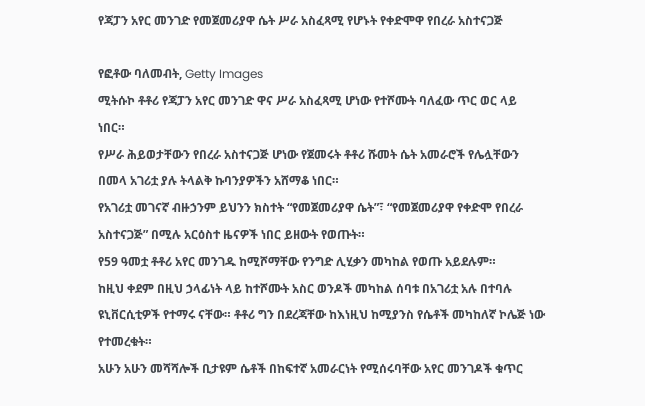የጃፓን አየር መንገድ የመጀመሪያዋ ሴት ሥራ አስፈጻሚ የሆኑት የቀድሞዋ የበረራ አስተናጋጅ

የፎቶው ባለመብት, Getty Images
ሚትሱኮ ቶቶሪ የጃፓን አየር መንገድ ዋና ሥራ አስፈጻሚ ሆነው የተሾሙት ባለፈው ጥር ወር ላይ ነበር።
የሥራ ሕይወታቸውን የበረራ አስተናጋጅ ሆነው የጀመሩት ቶቶሪ ሹመት ሴት አመራሮች የሌሏቸውን በመላ አገሪቷ ያሉ ትላልቅ ኩባንያዎችን አሸማቆ ነበር።
የአገሪቷ መገናኛ ብዙኃንም ይህንን ክስተት “የመጀመሪያዋ ሴት”፣ “የመጀመሪያዋ የቀድሞ የበረራ አስተናጋጅ” በሚሉ አርዕስተ ዜናዎች ነበር ይዘውት የወጡት።
የ59 ዓመቷ ቶቶሪ አየር መንገዱ ከሚሾማቸው የንግድ ሊሂቃን መካከል የወጡ አይደሉም።
ከዚህ ቀደም በዚህ ኃላፊነት ላይ ከተሾሙት አስር ወንዶች መካከል ሰባቱ በአገሪቷ አሉ በተባሉ ዩኒቨርሲቲዎች የተማሩ ናቸው። ቶቶሪ ግን በደረጃቸው ከእነዚህ ከሚያንስ የሴቶች መካከለኛ ኮሌጅ ነው የተመረቁት።
አሁን አሁን መሻሻሎች ቢታዩም ሴቶች በከፍተኛ አመራርነት የሚሰሩባቸው አየር መንገዶች ቁጥር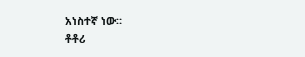አነስተኛ ነው።
ቶቶሪ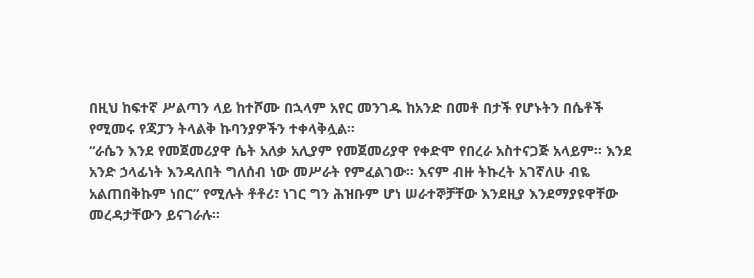በዚህ ከፍተኛ ሥልጣን ላይ ከተሾሙ በኋላም አየር መንገዱ ከአንድ በመቶ በታች የሆኑትን በሴቶች የሚመሩ የጃፓን ትላልቅ ኩባንያዎችን ተቀላቅሏል።
“ራሴን እንደ የመጀመሪያዋ ሴት አለቃ አሊያም የመጀመሪያዋ የቀድሞ የበረራ አስተናጋጅ አላይም። እንደ አንድ ኃላፊነት እንዳለበት ግለሰብ ነው መሥራት የምፈልገው። እናም ብዙ ትኩረት አገኛለሁ ብዬ አልጠበቅኩም ነበር” የሚሉት ቶቶሪ፣ ነገር ግን ሕዝቡም ሆነ ሠራተኞቻቸው እንደዚያ እንደማያዩዋቸው መረዳታቸውን ይናገራሉ።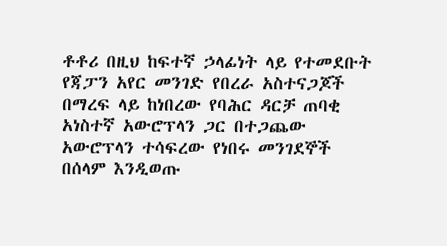ቶቶሪ በዚህ ከፍተኛ ኃላፊነት ላይ የተመደቡት የጃፓን አየር መንገድ የበረራ አስተናጋጆች በማረፍ ላይ ከነበረው የባሕር ዳርቻ ጠባቂ አነስተኛ አውሮፕላን ጋር በተጋጨው አውሮፕላን ተሳፍረው የነበሩ መንገደኞች በሰላም እንዲወጡ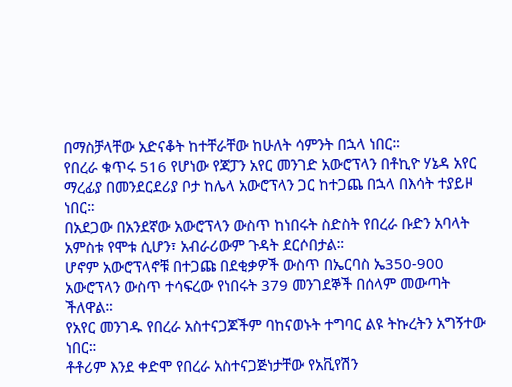በማስቻላቸው አድናቆት ከተቸራቸው ከሁለት ሳምንት በኋላ ነበር።
የበረራ ቁጥሩ 516 የሆነው የጃፓን አየር መንገድ አውሮፕላን በቶኪዮ ሃኔዳ አየር ማረፊያ በመንደርደሪያ ቦታ ከሌላ አውሮፕላን ጋር ከተጋጨ በኋላ በእሳት ተያይዞ ነበር።
በአደጋው በአንደኛው አውሮፕላን ውስጥ ከነበሩት ስድስት የበረራ ቡድን አባላት አምስቱ የሞቱ ሲሆን፣ አብራሪውም ጉዳት ደርሶበታል።
ሆኖም አውሮፕላኖቹ በተጋጩ በደቂቃዎች ውስጥ በኤርባስ ኤ350-900 አውሮፕላን ውስጥ ተሳፍረው የነበሩት 379 መንገደኞች በሰላም መውጣት ችለዋል።
የአየር መንገዱ የበረራ አስተናጋጆችም ባከናወኑት ተግባር ልዩ ትኩረትን አግኝተው ነበር።
ቶቶሪም እንደ ቀድሞ የበረራ አስተናጋጅነታቸው የአቪየሽን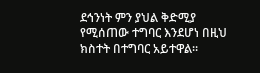ደኅንነት ምን ያህል ቅድሚያ የሚሰጠው ተግባር እንደሆነ በዚህ ክስተት በተግባር አይተዋል።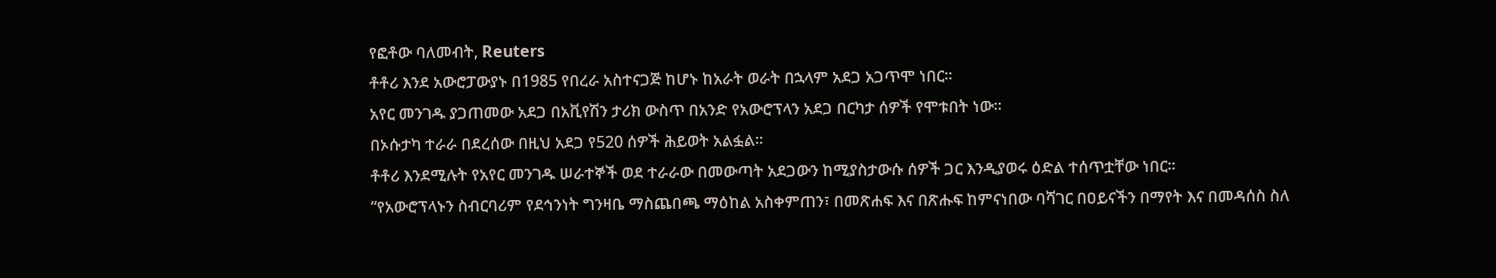የፎቶው ባለመብት, Reuters
ቶቶሪ እንደ አውሮፓውያኑ በ1985 የበረራ አስተናጋጅ ከሆኑ ከአራት ወራት በኋላም አደጋ አጋጥሞ ነበር።
አየር መንገዱ ያጋጠመው አደጋ በአቪየሽን ታሪክ ውስጥ በአንድ የአውሮፕላን አደጋ በርካታ ሰዎች የሞቱበት ነው።
በኦሱታካ ተራራ በደረሰው በዚህ አደጋ የ520 ሰዎች ሕይወት አልፏል።
ቶቶሪ እንደሚሉት የአየር መንገዱ ሠራተኞች ወደ ተራራው በመውጣት አደጋውን ከሚያስታውሱ ሰዎች ጋር እንዲያወሩ ዕድል ተሰጥቷቸው ነበር።
“የአውሮፕላኑን ስብርባሪም የደኅንነት ግንዛቤ ማስጨበጫ ማዕከል አስቀምጠን፣ በመጽሐፍ እና በጽሑፍ ከምናነበው ባሻገር በዐይናችን በማየት እና በመዳሰስ ስለ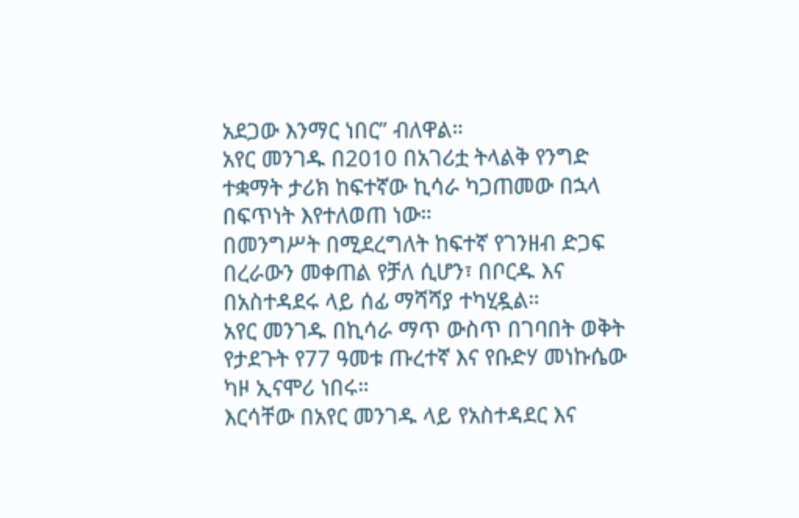አደጋው እንማር ነበር” ብለዋል።
አየር መንገዱ በ2010 በአገሪቷ ትላልቅ የንግድ ተቋማት ታሪክ ከፍተኛው ኪሳራ ካጋጠመው በኋላ በፍጥነት እየተለወጠ ነው።
በመንግሥት በሚደረግለት ከፍተኛ የገንዘብ ድጋፍ በረራውን መቀጠል የቻለ ሲሆን፣ በቦርዱ እና በአስተዳደሩ ላይ ሰፊ ማሻሻያ ተካሂዷል።
አየር መንገዱ በኪሳራ ማጥ ውስጥ በገባበት ወቅት የታደጉት የ77 ዓመቱ ጡረተኛ እና የቡድሃ መነኩሴው ካዞ ኢናሞሪ ነበሩ።
እርሳቸው በአየር መንገዱ ላይ የአስተዳደር እና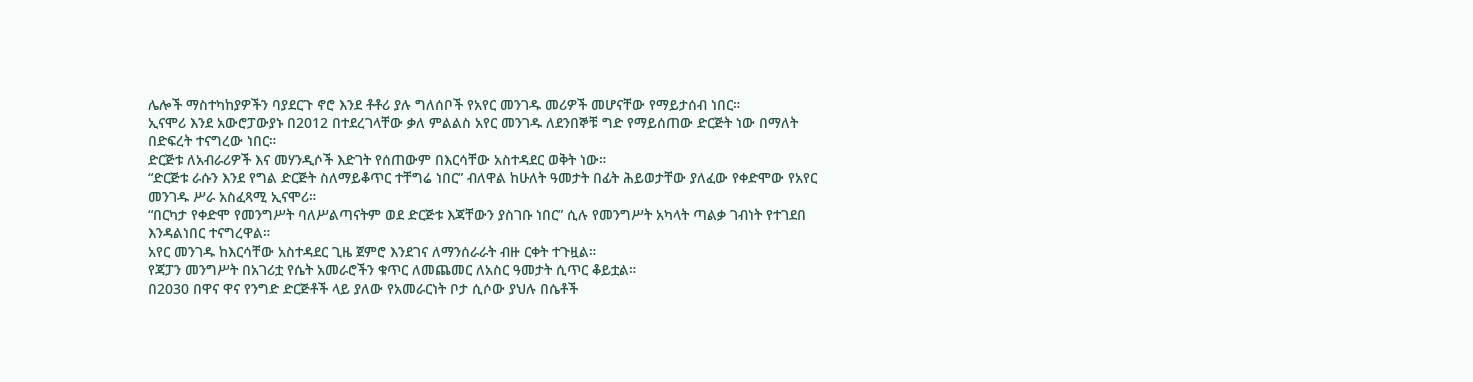ሌሎች ማስተካከያዎችን ባያደርጉ ኖሮ እንደ ቶቶሪ ያሉ ግለሰቦች የአየር መንገዱ መሪዎች መሆናቸው የማይታሰብ ነበር።
ኢናሞሪ እንደ አውሮፓውያኑ በ2012 በተደረገላቸው ቃለ ምልልስ አየር መንገዱ ለደንበኞቹ ግድ የማይሰጠው ድርጅት ነው በማለት በድፍረት ተናግረው ነበር።
ድርጅቱ ለአብራሪዎች እና መሃንዲሶች እድገት የሰጠውም በእርሳቸው አስተዳደር ወቅት ነው።
“ድርጅቱ ራሱን እንደ የግል ድርጅት ስለማይቆጥር ተቸግሬ ነበር” ብለዋል ከሁለት ዓመታት በፊት ሕይወታቸው ያለፈው የቀድሞው የአየር መንገዱ ሥራ አስፈጻሚ ኢናሞሪ።
“በርካታ የቀድሞ የመንግሥት ባለሥልጣናትም ወደ ድርጅቱ እጃቸውን ያስገቡ ነበር” ሲሉ የመንግሥት አካላት ጣልቃ ገብነት የተገደበ እንዳልነበር ተናግረዋል።
አየር መንገዱ ከእርሳቸው አስተዳደር ጊዜ ጀምሮ እንደገና ለማንሰራራት ብዙ ርቀት ተጉዟል።
የጃፓን መንግሥት በአገሪቷ የሴት አመራሮችን ቁጥር ለመጨመር ለአስር ዓመታት ሲጥር ቆይቷል።
በ2030 በዋና ዋና የንግድ ድርጅቶች ላይ ያለው የአመራርነት ቦታ ሲሶው ያህሉ በሴቶች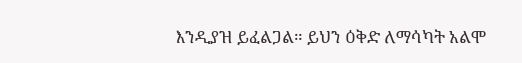እንዲያዝ ይፈልጋል። ይህን ዕቅድ ለማሳካት አልሞ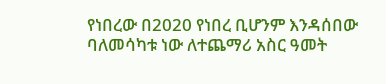የነበረው በ2020 የነበረ ቢሆንም እንዳሰበው ባለመሳካቱ ነው ለተጨማሪ አስር ዓመት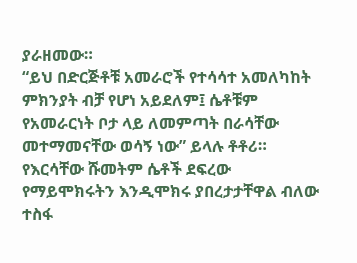ያራዘመው።
“ይህ በድርጅቶቹ አመራሮች የተሳሳተ አመለካከት ምክንያት ብቻ የሆነ አይደለም፤ ሴቶቹም የአመራርነት ቦታ ላይ ለመምጣት በራሳቸው መተማመናቸው ወሳኝ ነው” ይላሉ ቶቶሪ።
የእርሳቸው ሹመትም ሴቶች ደፍረው የማይሞክሩትን እንዲሞክሩ ያበረታታቸዋል ብለው ተስፋ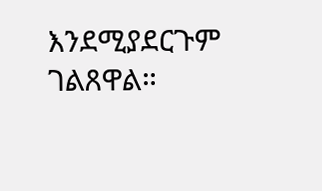እንደሚያደርጉም ገልጸዋል።